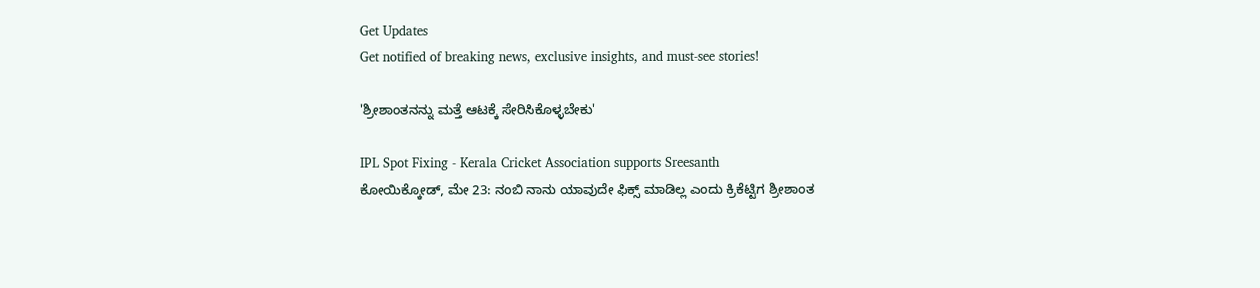Get Updates
Get notified of breaking news, exclusive insights, and must-see stories!

'ಶ್ರೀಶಾಂತನನ್ನು ಮತ್ತೆ ಆಟಕ್ಕೆ ಸೇರಿಸಿಕೊಳ್ಳಬೇಕು'

IPL Spot Fixing - Kerala Cricket Association supports Sreesanth
ಕೋಯಿಕ್ಕೋಡ್‌, ಮೇ 23: ನಂಬಿ ನಾನು ಯಾವುದೇ ಫಿಕ್ಸ್ ಮಾಡಿಲ್ಲ ಎಂದು ಕ್ರಿಕೆಟ್ಟಿಗ ಶ್ರೀಶಾಂತ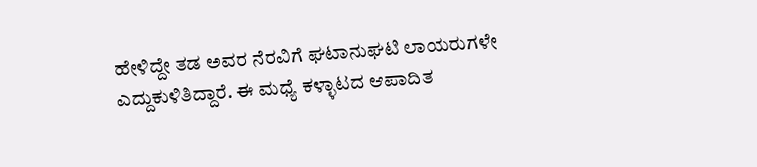ಹೇಳಿದ್ದೇ ತಡ ಅವರ ನೆರವಿಗೆ ಘಟಾನುಘಟಿ ಲಾಯರುಗಳೇ ಎದ್ದುಕುಳಿತಿದ್ದಾರೆ. ಈ ಮಧ್ಯೆ ಕಳ್ಳಾಟದ ಆಪಾದಿತ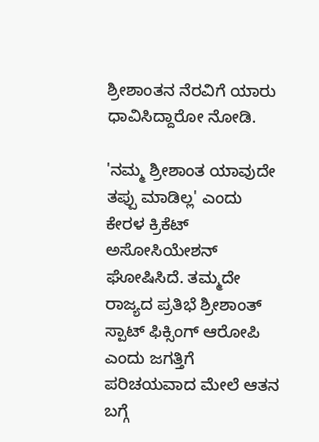ಶ್ರೀಶಾಂತನ ನೆರವಿಗೆ ಯಾರು ಧಾವಿಸಿದ್ದಾರೋ ನೋಡಿ.

'ನಮ್ಮ ಶ್ರೀಶಾಂತ ಯಾವುದೇ ತಪ್ಪು ಮಾಡಿಲ್ಲ' ಎಂದು ಕೇರಳ ಕ್ರಿಕೆಟ್‌ ಅಸೋಸಿಯೇಶನ್‌ ಘೋಷಿಸಿದೆ. ತಮ್ಮದೇ ರಾಜ್ಯದ ಪ್ರತಿಭೆ ಶ್ರೀಶಾಂತ್‌ ಸ್ಪಾಟ್‌ ಫಿಕ್ಸಿಂಗ್‌ ಆರೋಪಿ ಎಂದು ಜಗತ್ತಿಗೆ ಪರಿಚಯವಾದ ಮೇಲೆ ಆತನ ಬಗ್ಗೆ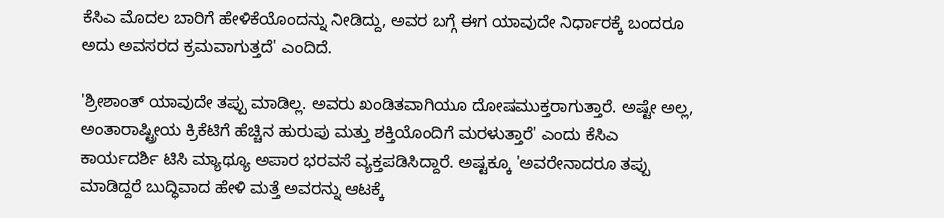ಕೆಸಿಎ ಮೊದಲ ಬಾರಿಗೆ ಹೇಳಿಕೆಯೊಂದನ್ನು ನೀಡಿದ್ದು, ಅವರ ಬಗ್ಗೆ ಈಗ ಯಾವುದೇ ನಿರ್ಧಾರಕ್ಕೆ ಬಂದರೂ ಅದು ಅವಸರದ ಕ್ರಮವಾಗುತ್ತದೆ' ಎಂದಿದೆ.

'ಶ್ರೀಶಾಂತ್‌ ಯಾವುದೇ ತಪ್ಪು ಮಾಡಿಲ್ಲ. ಅವರು ಖಂಡಿತವಾಗಿಯೂ ದೋಷಮುಕ್ತರಾಗುತ್ತಾರೆ. ಅಷ್ಟೇ ಅಲ್ಲ, ಅಂತಾರಾಷ್ಟ್ರೀಯ ಕ್ರಿಕೆಟಿಗೆ ಹೆಚ್ಚಿನ ಹುರುಪು ಮತ್ತು ಶಕ್ತಿಯೊಂದಿಗೆ ಮರಳುತ್ತಾರೆ' ಎಂದು ಕೆಸಿಎ ಕಾರ್ಯದರ್ಶಿ ಟಿಸಿ ಮ್ಯಾಥ್ಯೂ ಅಪಾರ ಭರವಸೆ ವ್ಯಕ್ತಪಡಿಸಿದ್ದಾರೆ. ಅಷ್ಟಕ್ಕೂ 'ಅವರೇನಾದರೂ ತಪ್ಪು ಮಾಡಿದ್ದರೆ ಬುದ್ಧಿವಾದ ಹೇಳಿ ಮತ್ತೆ ಅವರನ್ನು ಆಟಕ್ಕೆ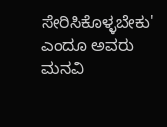ಸೇರಿಸಿಕೊಳ್ಳಬೇಕು' ಎಂದೂ ಅವರು ಮನವಿ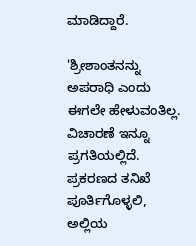ಮಾಡಿದ್ದಾರೆ.

'ಶ್ರೀಶಾಂತನನ್ನು ಅಪರಾಧಿ ಎಂದು ಈಗಲೇ ಹೇಳುವಂತಿಲ್ಲ. ವಿಚಾರಣೆ ಇನ್ನೂ ಪ್ರಗತಿಯಲ್ಲಿದೆ. ಪ್ರಕರಣದ ತನಿಖೆ ಪೂರ್ತಿಗೊಳ್ಳಲಿ, ಅಲ್ಲಿಯ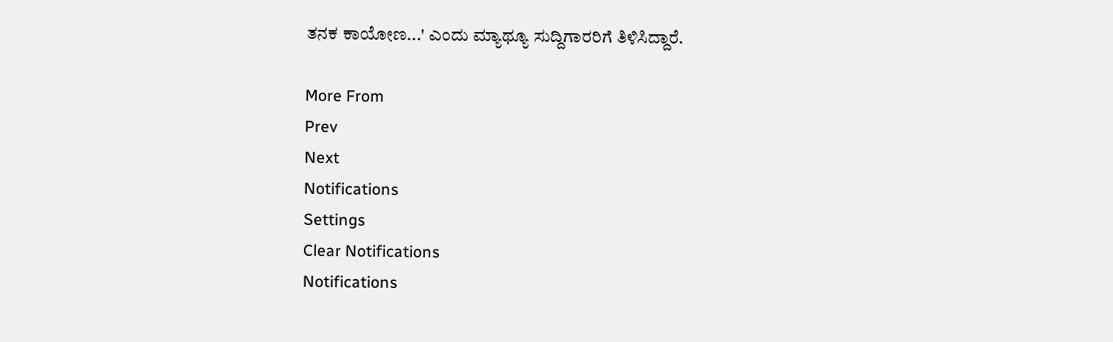ತನಕ ಕಾಯೋಣ...' ಎಂದು ಮ್ಯಾಥ್ಯೂ ಸುದ್ದಿಗಾರರಿಗೆ ತಿಳಿಸಿದ್ದಾರೆ.

More From
Prev
Next
Notifications
Settings
Clear Notifications
Notifications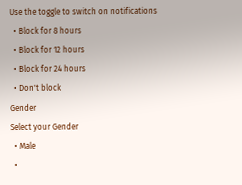Use the toggle to switch on notifications
  • Block for 8 hours
  • Block for 12 hours
  • Block for 24 hours
  • Don't block
Gender
Select your Gender
  • Male
  •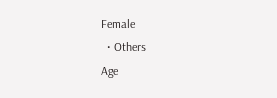Female
  • Others
Age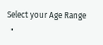Select your Age Range
  •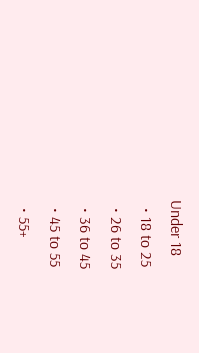Under 18
  • 18 to 25
  • 26 to 35
  • 36 to 45
  • 45 to 55
  • 55+